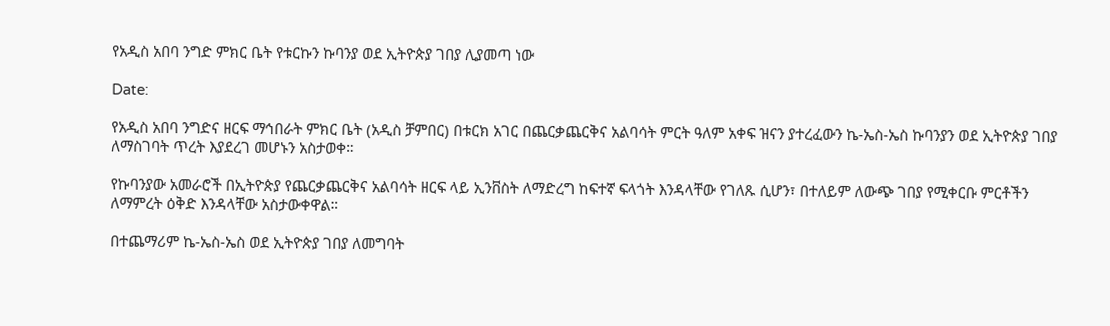የአዲስ አበባ ንግድ ምክር ቤት የቱርኩን ኩባንያ ወደ ኢትዮጵያ ገበያ ሊያመጣ ነው

Date:

የአዲስ አበባ ንግድና ዘርፍ ማኅበራት ምክር ቤት (አዲስ ቻምበር) በቱርክ አገር በጨርቃጨርቅና አልባሳት ምርት ዓለም አቀፍ ዝናን ያተረፈውን ኬ-ኤስ-ኤስ ኩባንያን ወደ ኢትዮጵያ ገበያ ለማስገባት ጥረት እያደረገ መሆኑን አስታወቀ።

የኩባንያው አመራሮች በኢትዮጵያ የጨርቃጨርቅና አልባሳት ዘርፍ ላይ ኢንቨስት ለማድረግ ከፍተኛ ፍላጎት እንዳላቸው የገለጹ ሲሆን፣ በተለይም ለውጭ ገበያ የሚቀርቡ ምርቶችን ለማምረት ዕቅድ እንዳላቸው አስታውቀዋል።

በተጨማሪም ኬ-ኤስ-ኤስ ወደ ኢትዮጵያ ገበያ ለመግባት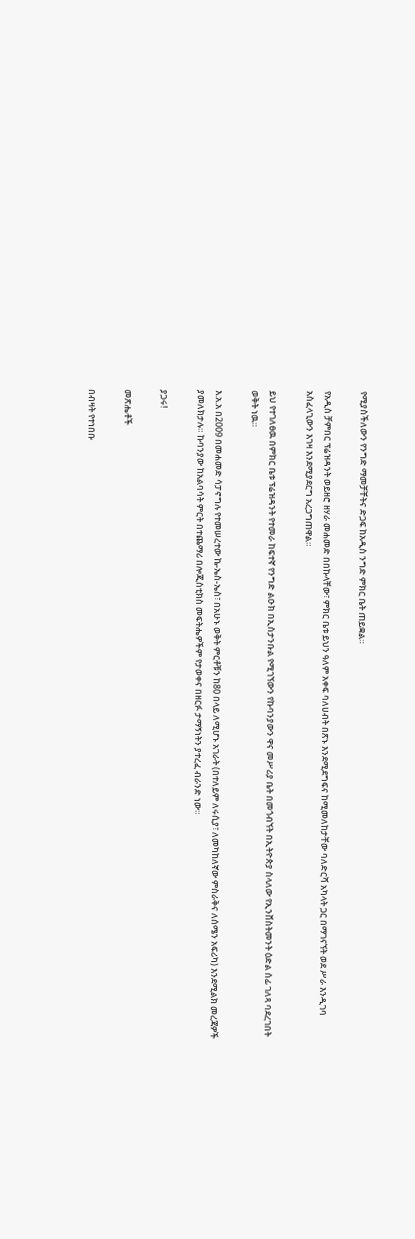የሚያስችለውን የንግድ ማመቻቸትና ድጋፍ ከአዲስ ንግድ ምክር ቤት ጠይቋል።

የአዲስ ቻምበር ፕሬዝዳንት ወይዘሮ ዘሃራ መሐመድ በበኩላቸው፣ ምክር ቤቱ ይህን ዓለም አቀፍ ባለሀብት በጽኑ እንደሚደግፍና ከሚመለከታቸው ባለድርሻ አካላት ጋር በማገናኘት ወደ ሥራ እንዲገባ አስፈላጊውን እገዛ እንደሚያደርግ አረጋግጠዋል።

ይህ የተገለፀዉ በምክር ቤቱ ፕሬዝዳንት የተመራ ከፍተኛ የንግድ ልዑክ በኢስታንቡል የሚገኘውን የኩባንያውን ዋና መሥሪያ ቤት በመጎብኘት በኢትዮጵያ ስላለው የኢንቨስትመንት ዕድል ሰፊ ገለጻ ባደረገበት ወቅት ነዉ።

እ.አ.አ በ2009 በመሐመድ ሳፓኖግሉ የተመሠረተው ኬ-ኤስ-ኤስ፣ በአሁኑ ወቅት ምርቶቹን ከ80 በላይ ለሚሆኑ አገራት (በተለይም ለሩሲያ፣ ለመካከለኛው ምስራቅና ለሰሜን አፍሪካ) እንደሚልክ መረጃዎች ያመለክታሉ። ኩባንያው ከአልባሳት ምርት በተጨማሪ በሎጂስቲክስ መፍትሔዎችም የታወቀና በዘርፉ ታማኝነትን ያተረፈ ብራንድ ነው።

ያጋሩ!

መጽሔቶች

በብዛት የተነበቡ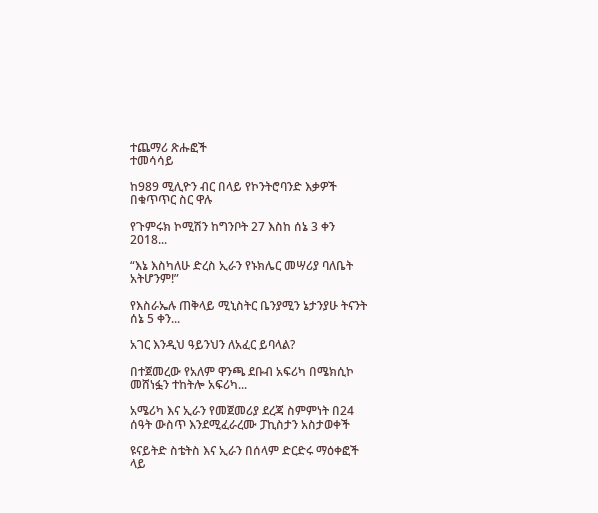ተጨማሪ ጽሑፎች
ተመሳሳይ

ከ989 ሚሊዮን ብር በላይ የኮንትሮባንድ እቃዎች በቁጥጥር ስር ዋሉ

የጉምሩክ ኮሚሽን ከግንቦት 27 እስከ ሰኔ 3 ቀን 2018...

“እኔ እስካለሁ ድረስ ኢራን የኑክሌር መሣሪያ ባለቤት አትሆንም!”

የእስራኤሉ ጠቅላይ ሚኒስትር ቤንያሚን ኔታንያሁ ትናንት ሰኔ 5 ቀን...

አገር እንዲህ ዓይንህን ለአፈር ይባላል?

በተጀመረው የአለም ዋንጫ ደቡብ አፍሪካ በሜክሲኮ መሸነፏን ተከትሎ አፍሪካ...

አሜሪካ እና ኢራን የመጀመሪያ ደረጃ ስምምነት በ24 ሰዓት ውስጥ እንደሚፈራረሙ ፓኪስታን አስታወቀች

ዩናይትድ ስቴትስ እና ኢራን በሰላም ድርድሩ ማዕቀፎች ላይ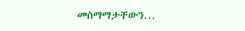መስማማታቸውን...